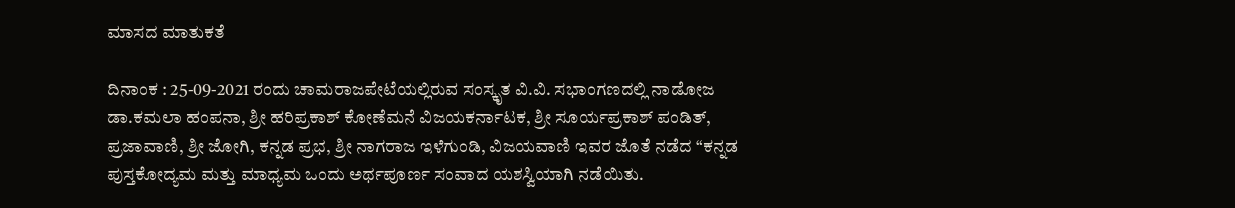ಮಾಸದ ಮಾತುಕತೆ

ದಿನಾಂಕ : 25-09-2021 ರಂದು ಚಾಮರಾಜಪೇಟೆಯಲ್ಲಿರುವ ಸಂಸ್ಕೃತ ವಿ.ವಿ. ಸಭಾಂಗಣದಲ್ಲಿ ನಾಡೋಜ ಡಾ.ಕಮಲಾ ಹಂಪನಾ, ಶ್ರೀ ಹರಿಪ್ರಕಾಶ್ ಕೋಣೆಮನೆ ವಿಜಯಕರ್ನಾಟಕ, ಶ್ರೀ ಸೂರ್ಯಪ್ರಕಾಶ್ ಪಂಡಿತ್, ಪ್ರಜಾವಾಣಿ, ಶ್ರೀ ಜೋಗಿ, ಕನ್ನಡ ಪ್ರಭ, ಶ್ರೀ ನಾಗರಾಜ ಇಳೆಗುಂಡಿ, ವಿಜಯವಾಣಿ ಇವರ ಜೊತೆ ನಡೆದ “ಕನ್ನಡ ಪುಸ್ತಕೋದ್ಯಮ ಮತ್ತು ಮಾಧ್ಯಮ ಒಂದು ಅರ್ಥಪೂರ್ಣ ಸಂವಾದ ಯಶಸ್ವಿಯಾಗಿ ನಡೆಯಿತು.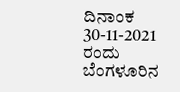ದಿನಾಂಕ 30-11-2021 ರಂದು ಬೆಂಗಳೂರಿನ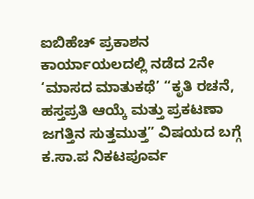ಐಬಿಹೆಚ್ ಪ್ರಕಾಶನ ಕಾರ್ಯಾಯಲದಲ್ಲಿ ನಡೆದ 2ನೇ ‘ಮಾಸದ ಮಾತುಕಥೆ’ “ಕೃತಿ ರಚನೆ, ಹಸ್ತಪ್ರತಿ ಆಯ್ಕೆ ಮತ್ತು ಪ್ರಕಟಣಾ ಜಗತ್ತಿನ ಸುತ್ತಮುತ್ತ” ವಿಷಯದ ಬಗ್ಗೆ ಕ.ಸಾ.ಪ ನಿಕಟಪೂರ್ವ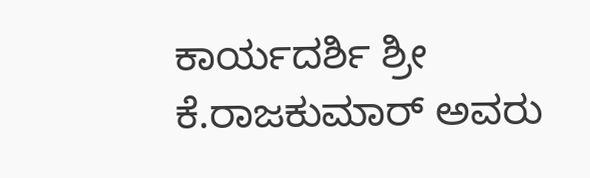ಕಾರ್ಯದರ್ಶಿ ಶ್ರೀ ಕೆ.ರಾಜಕುಮಾರ್ ಅವರು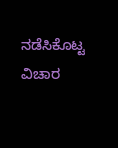ನಡೆಸಿಕೊಟ್ಟ ವಿಚಾರ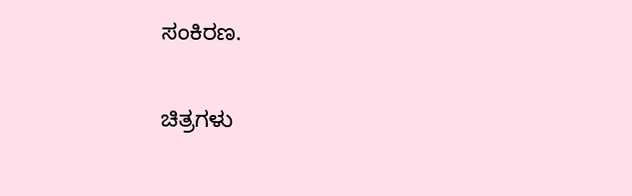ಸಂಕಿರಣ.

ಚಿತ್ರಗಳು